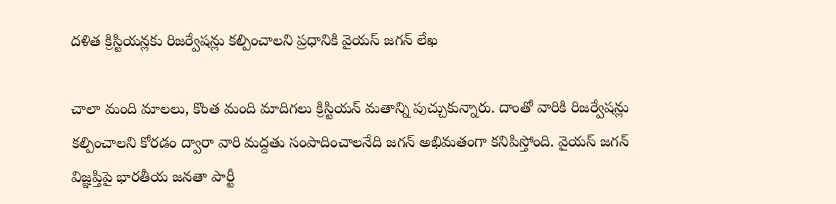దళిత క్రిస్టియన్లకు రిజర్వేషన్లు కల్పించాలని ప్రధానికి వైయస్ జగన్ లేఖ

చాలా మంది మాలలు, కొంత మంది మాదిగలు క్రిస్టియన్ మతాన్ని పుచ్చుకున్నారు. దాంతో వారికి రిజర్వేషన్లు కల్పించాలని కోరడం ద్వారా వారి మద్దతు సంపాదించాలనేది జగన్ అభిమతంగా కనిపిస్తోంది. వైయస్ జగన్ విజ్ఞప్తిపై భారతీయ జనతా పార్టీ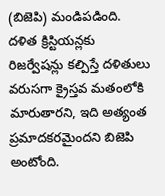(బిజెపి) మండిపడింది. దళిత క్రిస్టియన్లకు రిజర్వేషన్లు కల్పిస్తే దళితులు వరుసగా క్రైస్తవ మతంలోకి మారుతారని, ఇది అత్యంత ప్రమాదకరమైందని బిజెపి అంటోంది.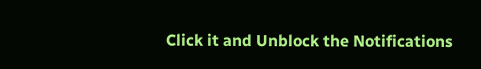Click it and Unblock the Notifications